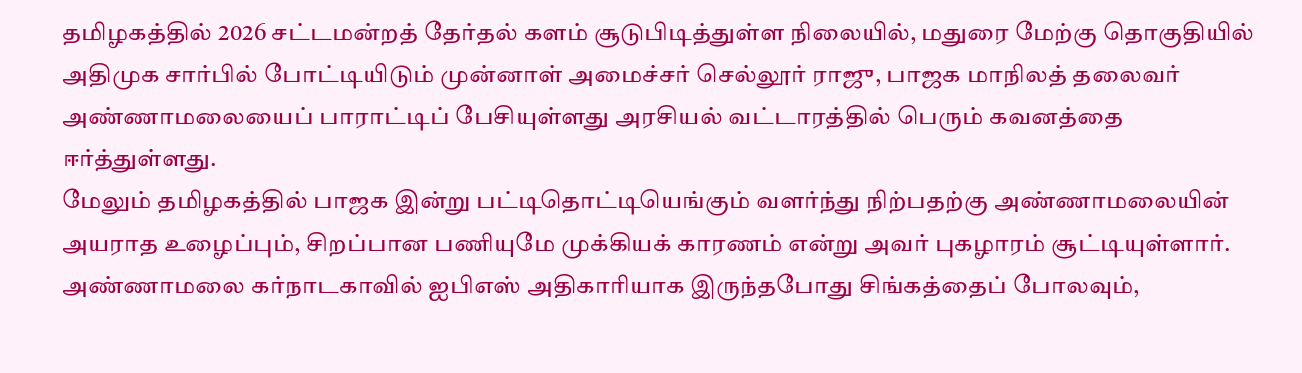தமிழகத்தில் 2026 சட்டமன்றத் தேர்தல் களம் சூடுபிடித்துள்ள நிலையில், மதுரை மேற்கு தொகுதியில் அதிமுக சார்பில் போட்டியிடும் முன்னாள் அமைச்சர் செல்லூர் ராஜு, பாஜக மாநிலத் தலைவர் அண்ணாமலையைப் பாராட்டிப் பேசியுள்ளது அரசியல் வட்டாரத்தில் பெரும் கவனத்தை ஈர்த்துள்ளது.
மேலும் தமிழகத்தில் பாஜக இன்று பட்டிதொட்டியெங்கும் வளர்ந்து நிற்பதற்கு அண்ணாமலையின் அயராத உழைப்பும், சிறப்பான பணியுமே முக்கியக் காரணம் என்று அவர் புகழாரம் சூட்டியுள்ளார். அண்ணாமலை கர்நாடகாவில் ஐபிஎஸ் அதிகாரியாக இருந்தபோது சிங்கத்தைப் போலவும்,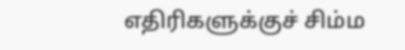எதிரிகளுக்குச் சிம்ம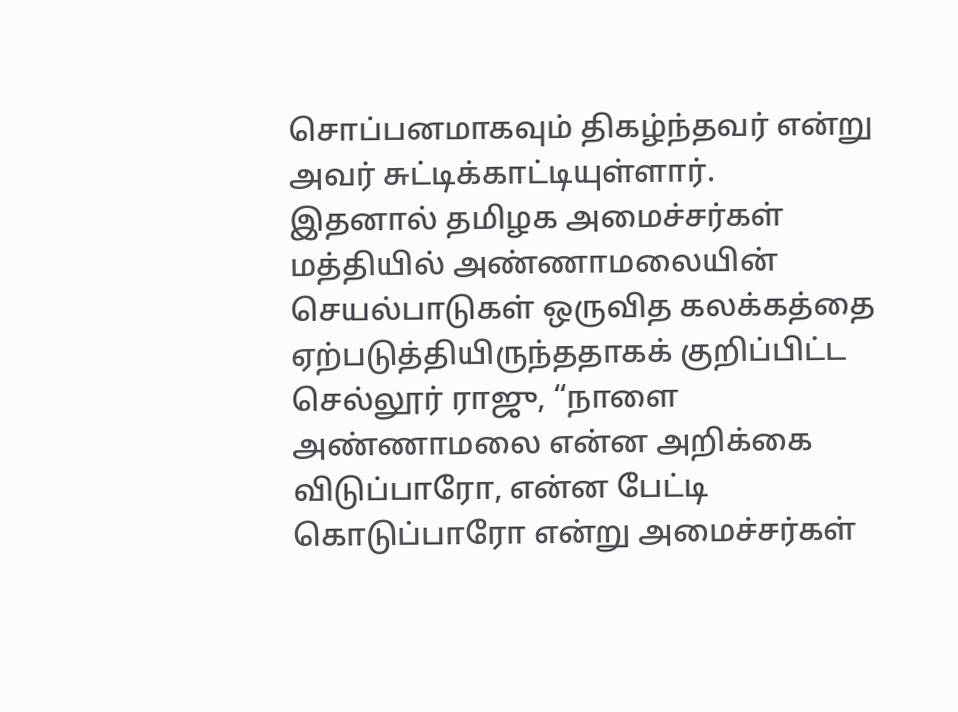சொப்பனமாகவும் திகழ்ந்தவர் என்று அவர் சுட்டிக்காட்டியுள்ளார்.
இதனால் தமிழக அமைச்சர்கள் மத்தியில் அண்ணாமலையின் செயல்பாடுகள் ஒருவித கலக்கத்தை ஏற்படுத்தியிருந்ததாகக் குறிப்பிட்ட செல்லூர் ராஜு, “நாளை அண்ணாமலை என்ன அறிக்கை விடுப்பாரோ, என்ன பேட்டி கொடுப்பாரோ என்று அமைச்சர்கள்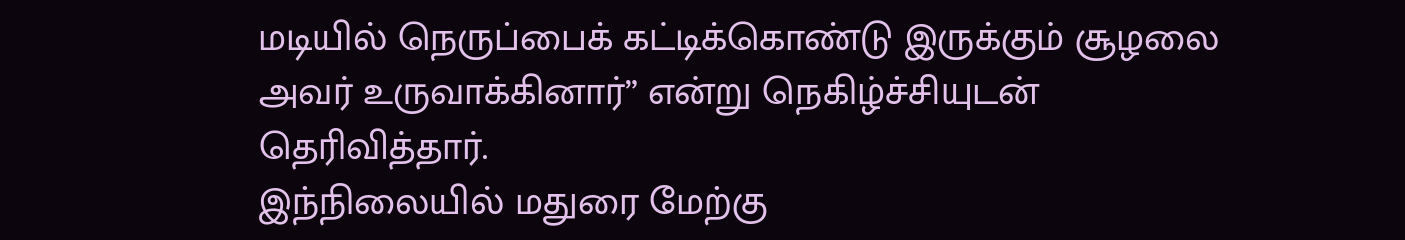மடியில் நெருப்பைக் கட்டிக்கொண்டு இருக்கும் சூழலை அவர் உருவாக்கினார்” என்று நெகிழ்ச்சியுடன் தெரிவித்தார்.
இந்நிலையில் மதுரை மேற்கு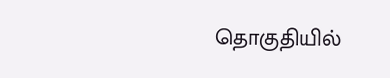தொகுதியில்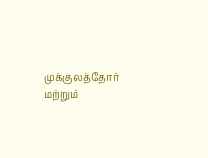முக்குலத்தோர் மற்றும்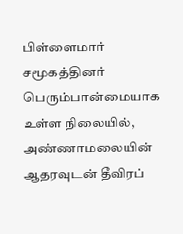பிள்ளைமார் சமூகத்தினர் பெரும்பான்மையாக உள்ள நிலையில், அண்ணாமலையின் ஆதரவுடன் தீவிரப்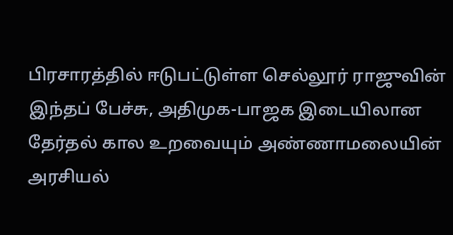பிரசாரத்தில் ஈடுபட்டுள்ள செல்லூர் ராஜுவின் இந்தப் பேச்சு, அதிமுக-பாஜக இடையிலான தேர்தல் கால உறவையும் அண்ணாமலையின் அரசியல்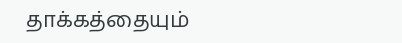தாக்கத்தையும்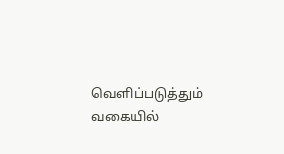வெளிப்படுத்தும் வகையில்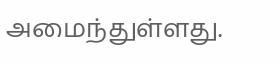அமைந்துள்ளது.